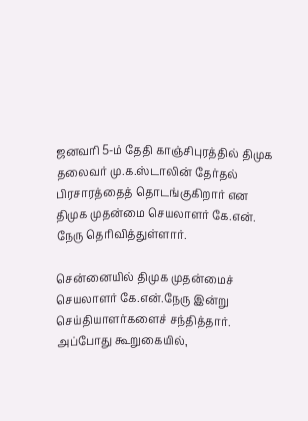ஜனவரி 5-ம் தேதி காஞ்சிபுரத்தில் திமுக தலைவர் மு.க.ஸ்டாலின் தேர்தல் பிரசாரத்தைத் தொடங்குகிறார் என திமுக முதன்மை செயலாளர் கே.என். நேரு தெரிவித்துள்ளார்.

சென்னையில் திமுக முதன்மைச் செயலாளர் கே.என்.நேரு இன்று செய்தியாளர்களைச் சந்தித்தார். அப்போது கூறுகையில்,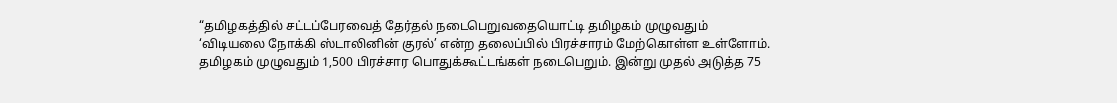“தமிழகத்தில் சட்டப்பேரவைத் தேர்தல் நடைபெறுவதையொட்டி தமிழகம் முழுவதும் ‘விடியலை நோக்கி ஸ்டாலினின் குரல்’ என்ற தலைப்பில் பிரச்சாரம் மேற்கொள்ள உள்ளோம். தமிழகம் முழுவதும் 1,500 பிரச்சார பொதுக்கூட்டங்கள் நடைபெறும். இன்று முதல் அடுத்த 75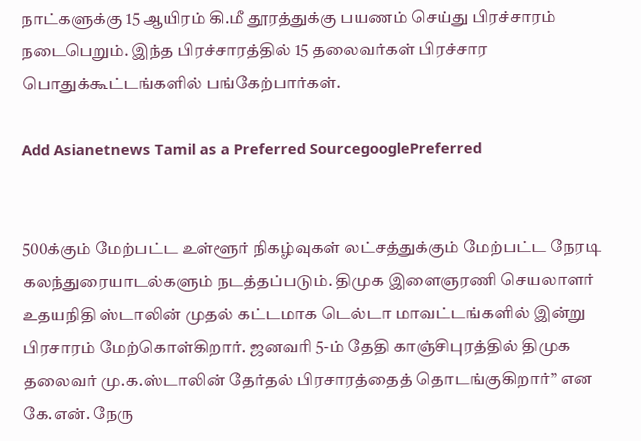நாட்களுக்கு 15 ஆயிரம் கி.மீ தூரத்துக்கு பயணம் செய்து பிரச்சாரம் நடைபெறும். இந்த பிரச்சாரத்தில் 15 தலைவர்கள் பிரச்சார பொதுக்கூட்டங்களில் பங்கேற்பார்கள்.

Add Asianetnews Tamil as a Preferred SourcegooglePreferred


500க்கும் மேற்பட்ட உள்ளூர் நிகழ்வுகள் லட்சத்துக்கும் மேற்பட்ட நேரடி கலந்துரையாடல்களும் நடத்தப்படும். திமுக இளைஞரணி செயலாளர் உதயநிதி ஸ்டாலின் முதல் கட்டமாக டெல்டா மாவட்டங்களில் இன்று பிரசாரம் மேற்கொள்கிறார். ஜனவரி 5-ம் தேதி காஞ்சிபுரத்தில் திமுக தலைவர் மு.க.ஸ்டாலின் தேர்தல் பிரசாரத்தைத் தொடங்குகிறார்” என கே.என். நேரு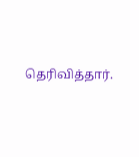தெரிவித்தார்.